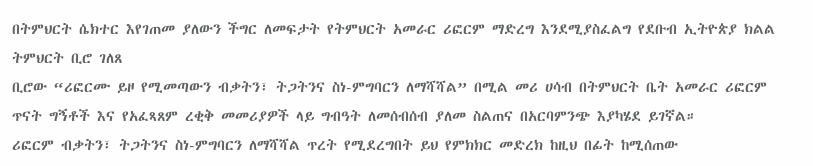በትምህርት ሴክተር እየገጠመ ያለውን ችግር ለመፍታት የትምህርት አመራር ሪፎርም ማድረግ እንደሚያስፈልግ የደቡብ ኢትዮጵያ ክልል ትምህርት ቢሮ ገለጸ
ቢሮው “ሪፎርሙ ይዞ የሚመጣውን ብቃትን፣ ትጋትንና ስነ-ምግባርን ለማሻሻል” በሚል መሪ ሀሳብ በትምህርት ቤት አመራር ሪፎርም ጥናት ግኝቶች እና የአፈጻጸም ረቂቅ መመሪያዎች ላይ ግብዓት ለመሰብሰብ ያለመ ስልጠና በአርባምንጭ እያካሄደ ይገኛል።
ሪፎርም ብቃትን፣ ትጋትንና ስነ-ምግባርን ለማሻሻል ጥረት የሚደረግበት ይህ የምክክር መድረክ ከዚህ በፊት ከሚሰጠው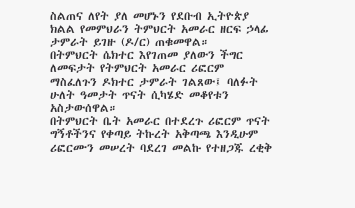ስልጠና ለየት ያለ መሆኑን የደቡብ ኢትዮጵያ ክልል የመምህራን ትምህርት አመራር ዘርፍ ኃላፊ ታምራት ይገዙ (ዶ/ር) ጠቁመዋል።
በትምህርት ሴክተር እየገጠመ ያለውን ችግር ለመፍታት የትምህርት አመራር ሪፎርም ማስፈለጉን ዶክተር ታምራት ገልጸው፤ ባለፉት ሁለት ዓመታት ጥናት ሲካሄድ መቆየቱን አስታውሰዋል።
በትምህርት ቤት አመራር በተደረጉ ሪፎርም ጥናት ግኝቶችንና የቀጣይ ትኩረት አቅጣጫ እንዲሁም ሪፎርሙን መሠረት ባደረገ መልኩ የተዘጋጁ ረቂቅ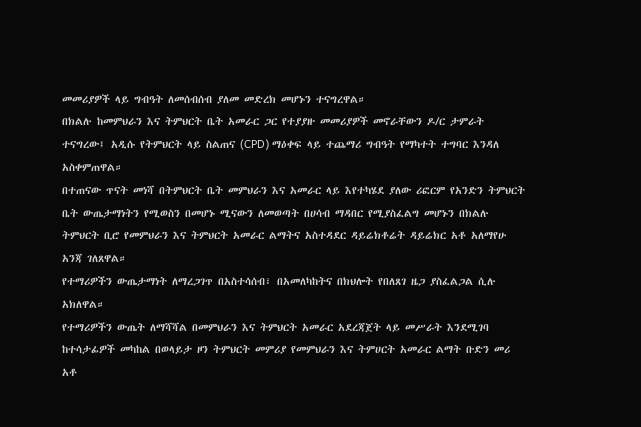መመሪያዎች ላይ ግብዓት ለመሰብሰብ ያለመ መድረክ መሆኑን ተናግረዋል።
በክልሉ ከመምህራን እና ትምህርት ቤት አመራር ጋር የተያያዙ መመሪያዎች መኖራቸውን ዶ/ር ታምራት ተናግረው፤ አዲሱ የትምህርት ላይ ስልጠና (CPD) ማዕቀፍ ላይ ተጨማሪ ግብዓት የማካተት ተግባር እንዳለ አስቀምጠዋል።
በተጠናው ጥናት መነሻ በትምህርት ቤት መምህራን እና አመራር ላይ እየተካሄደ ያለው ሪፎርም የአንድን ትምህርት ቤት ውጤታማነትን የሚወስን በመሆኑ ሚናውን ለመወጣት በሀሳብ ማዳበር የሚያስፈልግ መሆኑን በክልሉ ትምህርት ቢሮ የመምህራን እና ትምህርት አመራር ልማትና አስተዳደር ዳይሬክቶሬት ዳይሬክር አቶ አለማየሁ አንጃ ገለጸዋል።
የተማሪዎችን ውጤታማነት ለማረጋገጥ በአስተሳሰብ፣ በአመለካከትና በክህሎት የበለጸገ ዜጋ ያስፈልጋል ሲሉ አክለዋል።
የተማሪዎችን ውጤት ለማሻሻል በመምህራን እና ትምህርት አመራር አደረጃጀት ላይ መሥራት እንደሚገባ ከተሳታፊዎች መካከል በወላይታ ዞን ትምህርት መምሪያ የመምህራን እና ትምሀርት አመራር ልማት ቡድን መሪ አቶ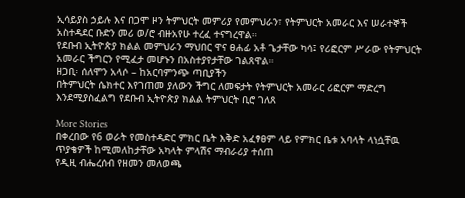ኢሳይያስ ኃይሉ እና በጋሞ ዞን ትምህርት መምሪያ የመምህራን፣ የትምህርት አመራር እና ሠራተኞች አስተዳደር ቡድን መሪ ወ/ሮ ብዙአየሁ ተረፈ ተናግረዋል።
የደቡብ ኢትዮጵያ ክልል መምህራን ማህበር ዋና ፀሐፊ አቶ ጌታቸው ካሳ፤ የሪፎርም ሥራው የትምህርት አመራር ችግርን የሚፈታ መሆኑን በአስተያየታቸው ገልጸዋል።
ዘጋቢ፡ ሰለሞን አላሶ – ከአርባምንጭ ጣቢያችን
በትምህርት ሴክተር እየገጠመ ያለውን ችግር ለመፍታት የትምህርት አመራር ሪፎርም ማድረግ እንደሚያስፈልግ የደቡብ ኢትዮጵያ ክልል ትምህርት ቢሮ ገለጸ

More Stories
በቀረበው የ6 ወራት የመስተዳድር ምክር ቤት እቅድ አፈፃፀም ላይ የምክር ቤቱ አባላት ላነሷቸዉ ጥያቄዎች ከሚመለከታቸው አካላት ምላሽና ማብራሪያ ተሰጠ
የዲዚ ብሔረሰብ የዘመን መለወጫ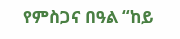የምስጋና በዓል “ከይ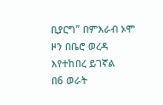ቢያርግ” በምእራብ ኦሞ ዞን በቤሮ ወረዳ እየተከበረ ይገኛል
በ6 ወራት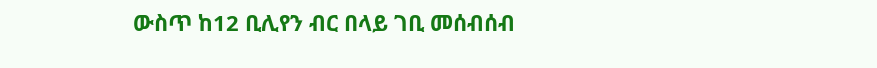ውስጥ ከ12 ቢሊየን ብር በላይ ገቢ መሰብሰብ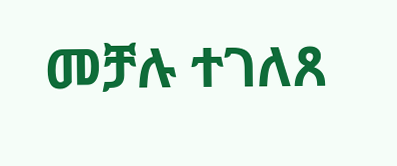መቻሉ ተገለጸ